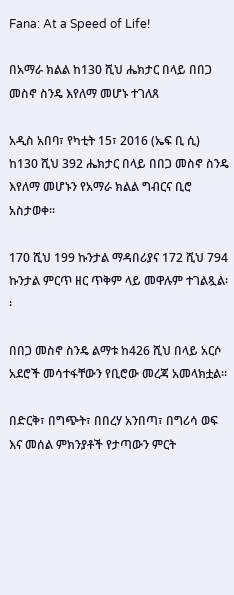Fana: At a Speed of Life!

በአማራ ክልል ከ130 ሺህ ሔክታር በላይ በበጋ መስኖ ስንዴ እየለማ መሆኑ ተገለጸ

አዲስ አበባ፣ የካቲት 15፣ 2016 (ኤፍ ቢ ሲ) ከ130 ሺህ 392 ሔክታር በላይ በበጋ መስኖ ስንዴ እየለማ መሆኑን የአማራ ክልል ግብርና ቢሮ አስታወቀ፡፡

170 ሺህ 199 ኩንታል ማዳበሪያና 172 ሺህ 794 ኩንታል ምርጥ ዘር ጥቅም ላይ መዋሉም ተገልጿል፡፡

በበጋ መስኖ ስንዴ ልማቱ ከ426 ሺህ በላይ አርሶ አደሮች መሳተፋቸውን የቢሮው መረጃ አመላክቷል፡፡

በድርቅ፣ በግጭት፣ በበረሃ አንበጣ፣ በግሪሳ ወፍ እና መሰል ምክንያቶች የታጣውን ምርት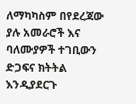ለማካካስም በየደረጃው ያሉ አመራሮች እና ባለሙያዎች ተገቢውን ድጋፍና ክትትል እንዲያደርጉ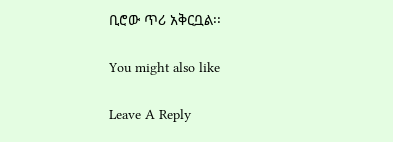ቢሮው ጥሪ አቅርቧል፡፡

You might also like

Leave A Reply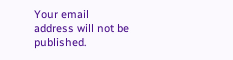Your email address will not be published.